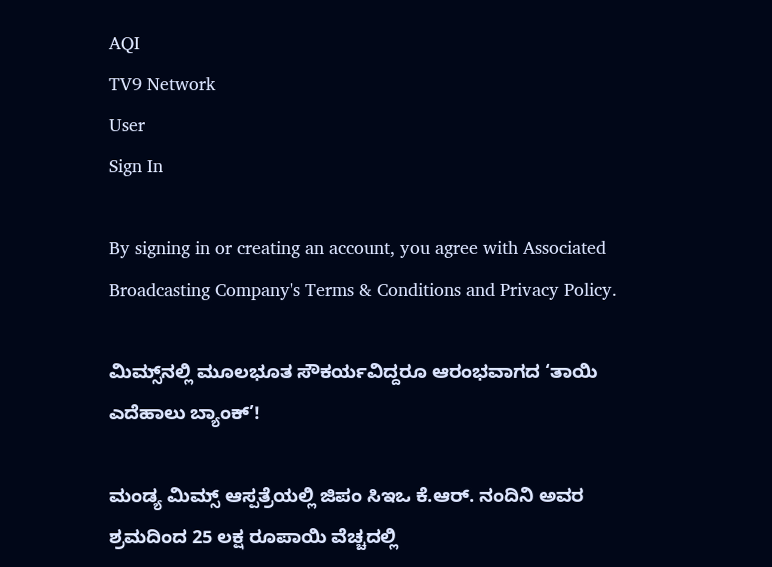AQI
TV9 Network
User
Sign In

By signing in or creating an account, you agree with Associated Broadcasting Company's Terms & Conditions and Privacy Policy.

ಮಿಮ್ಸ್‌ನಲ್ಲಿ ಮೂಲಭೂತ ಸೌಕರ್ಯವಿದ್ದರೂ ಆರಂಭವಾಗದ ‘ತಾಯಿ ಎದೆಹಾಲು ಬ್ಯಾಂಕ್’!

ಮಂಡ್ಯ ಮಿಮ್ಸ್ ಆಸ್ಪತ್ರೆಯಲ್ಲಿ ಜಿಪಂ ಸಿಇಒ ಕೆ.ಆರ್. ನಂದಿನಿ ಅವರ ಶ್ರಮದಿಂದ 25 ಲಕ್ಷ ರೂಪಾಯಿ ವೆಚ್ಚದಲ್ಲಿ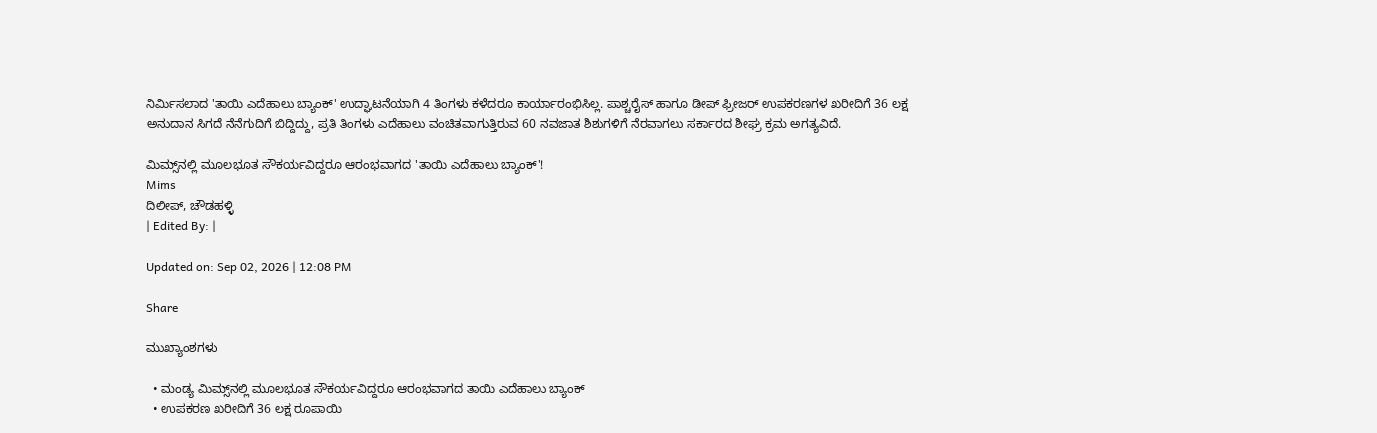ನಿರ್ಮಿಸಲಾದ 'ತಾಯಿ ಎದೆಹಾಲು ಬ್ಯಾಂಕ್' ಉದ್ಘಾಟನೆಯಾಗಿ 4 ತಿಂಗಳು ಕಳೆದರೂ ಕಾರ್ಯಾರಂಭಿಸಿಲ್ಲ. ಪಾಶ್ಚರೈಸ್ ಹಾಗೂ ಡೀಪ್ ಫ್ರೀಜರ್ ಉಪಕರಣಗಳ ಖರೀದಿಗೆ 36 ಲಕ್ಷ ಅನುದಾನ ಸಿಗದೆ ನೆನೆಗುದಿಗೆ ಬಿದ್ದಿದ್ದು, ಪ್ರತಿ ತಿಂಗಳು ಎದೆಹಾಲು ವಂಚಿತವಾಗುತ್ತಿರುವ 60 ನವಜಾತ ಶಿಶುಗಳಿಗೆ ನೆರವಾಗಲು ಸರ್ಕಾರದ ಶೀಘ್ರ ಕ್ರಮ ಅಗತ್ಯವಿದೆ.

ಮಿಮ್ಸ್‌ನಲ್ಲಿ ಮೂಲಭೂತ ಸೌಕರ್ಯವಿದ್ದರೂ ಆರಂಭವಾಗದ 'ತಾಯಿ ಎದೆಹಾಲು ಬ್ಯಾಂಕ್'!
Mims
ದಿಲೀಪ್, ಚೌಡಹಳ್ಳಿ
| Edited By: |

Updated on: Sep 02, 2026 | 12:08 PM

Share

ಮುಖ್ಯಾಂಶಗಳು

  • ಮಂಡ್ಯ ಮಿಮ್ಸ್‌ನಲ್ಲಿ ಮೂಲಭೂತ ಸೌಕರ್ಯವಿದ್ದರೂ ಆರಂಭವಾಗದ ತಾಯಿ ಎದೆಹಾಲು ಬ್ಯಾಂಕ್
  • ಉಪಕರಣ ಖರೀದಿಗೆ 36 ಲಕ್ಷ ರೂಪಾಯಿ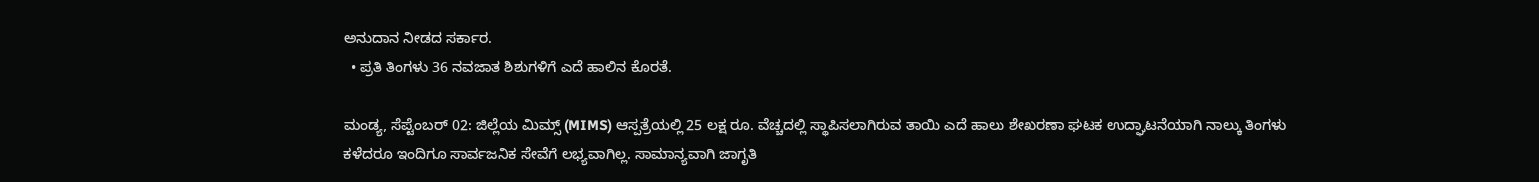ಅನುದಾನ ನೀಡದ ಸರ್ಕಾರ.
  • ಪ್ರತಿ ತಿಂಗಳು 36 ನವಜಾತ ಶಿಶುಗಳಿಗೆ ಎದೆ ಹಾಲಿನ ಕೊರತೆ.

ಮಂಡ್ಯ, ಸೆಪ್ಟೆಂಬರ್ 02: ಜಿಲ್ಲೆಯ ಮಿಮ್ಸ್ (MIMS) ಆಸ್ಪತ್ರೆಯಲ್ಲಿ 25 ಲಕ್ಷ ರೂ. ವೆಚ್ಚದಲ್ಲಿ ಸ್ಥಾಪಿಸಲಾಗಿರುವ ತಾಯಿ ಎದೆ ಹಾಲು ಶೇಖರಣಾ ಘಟಕ ಉದ್ಘಾಟನೆಯಾಗಿ ನಾಲ್ಕು ತಿಂಗಳು ಕಳೆದರೂ ಇಂದಿಗೂ ಸಾರ್ವಜನಿಕ ಸೇವೆಗೆ ಲಭ್ಯವಾಗಿಲ್ಲ. ಸಾಮಾನ್ಯವಾಗಿ ಜಾಗೃತಿ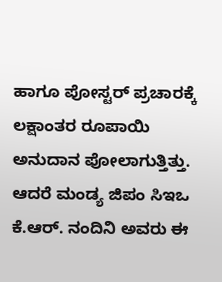ಹಾಗೂ ಪೋಸ್ಟರ್‌ ಪ್ರಚಾರಕ್ಕೆ ಲಕ್ಷಾಂತರ ರೂಪಾಯಿ ಅನುದಾನ ಪೋಲಾಗುತ್ತಿತ್ತು. ಆದರೆ ಮಂಡ್ಯ ಜಿಪಂ ಸಿಇಒ ಕೆ.ಆರ್. ನಂದಿನಿ ಅವರು ಈ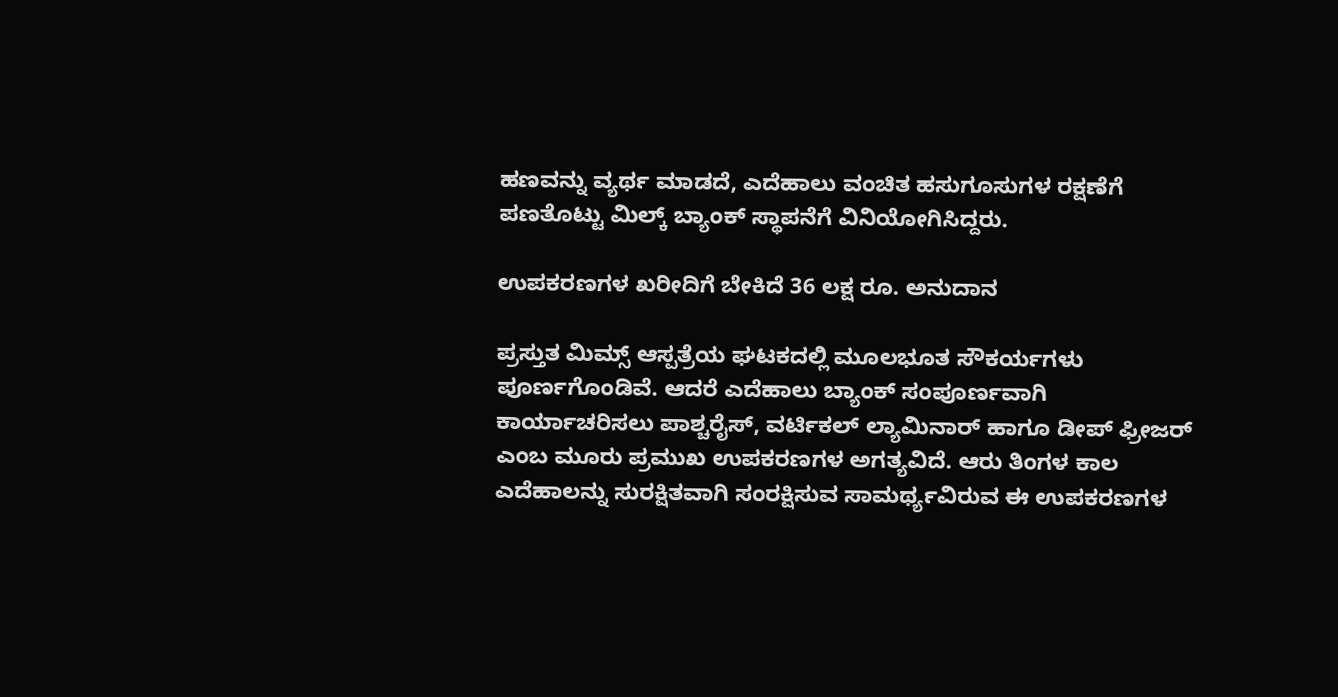ಹಣವನ್ನು ವ್ಯರ್ಥ ಮಾಡದೆ, ಎದೆಹಾಲು ವಂಚಿತ ಹಸುಗೂಸುಗಳ ರಕ್ಷಣೆಗೆ ಪಣತೊಟ್ಟು ಮಿಲ್ಕ್ ಬ್ಯಾಂಕ್ ಸ್ಥಾಪನೆಗೆ ವಿನಿಯೋಗಿಸಿದ್ದರು.

ಉಪಕರಣಗಳ ಖರೀದಿಗೆ ಬೇಕಿದೆ 36 ಲಕ್ಷ ರೂ. ಅನುದಾನ

ಪ್ರಸ್ತುತ ಮಿಮ್ಸ್ ಆಸ್ಪತ್ರೆಯ ಘಟಕದಲ್ಲಿ ಮೂಲಭೂತ ಸೌಕರ್ಯಗಳು ಪೂರ್ಣಗೊಂಡಿವೆ. ಆದರೆ ಎದೆಹಾಲು ಬ್ಯಾಂಕ್ ಸಂಪೂರ್ಣವಾಗಿ ಕಾರ್ಯಾಚರಿಸಲು ಪಾಶ್ಚರೈಸ್, ವರ್ಟಿಕಲ್ ಲ್ಯಾಮಿನಾರ್ ಹಾಗೂ ಡೀಪ್ ಫ್ರೀಜರ್ ಎಂಬ ಮೂರು ಪ್ರಮುಖ ಉಪಕರಣಗಳ ಅಗತ್ಯವಿದೆ. ಆರು ತಿಂಗಳ ಕಾಲ ಎದೆಹಾಲನ್ನು ಸುರಕ್ಷಿತವಾಗಿ ಸಂರಕ್ಷಿಸುವ ಸಾಮರ್ಥ್ಯವಿರುವ ಈ ಉಪಕರಣಗಳ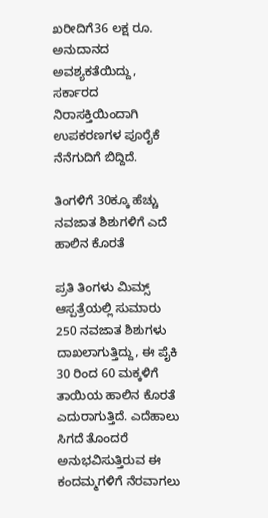ಖರೀದಿಗೆ36 ಲಕ್ಷ ರೂ. ಅನುದಾನದ ಅವಶ್ಯಕತೆಯಿದ್ದು, ಸರ್ಕಾರದ ನಿರಾಸಕ್ತಿಯಿಂದಾಗಿ ಉಪಕರಣಗಳ ಪೂರೈಕೆ ನೆನೆಗುದಿಗೆ ಬಿದ್ದಿದೆ.

ತಿಂಗಳಿಗೆ 30ಕ್ಕೂ ಹೆಚ್ಚು ನವಜಾತ ಶಿಶುಗಳಿಗೆ ಎದೆ ಹಾಲಿನ ಕೊರತೆ

ಪ್ರತಿ ತಿಂಗಳು ಮಿಮ್ಸ್ ಆಸ್ಪತ್ರೆಯಲ್ಲಿ ಸುಮಾರು 250 ನವಜಾತ ಶಿಶುಗಳು ದಾಖಲಾಗುತ್ತಿದ್ದು, ಈ ಪೈಕಿ 30 ರಿಂದ 60 ಮಕ್ಕಳಿಗೆ ತಾಯಿಯ ಹಾಲಿನ ಕೊರತೆ ಎದುರಾಗುತ್ತಿದೆ. ಎದೆಹಾಲು ಸಿಗದೆ ತೊಂದರೆ ಅನುಭವಿಸುತ್ತಿರುವ ಈ ಕಂದಮ್ಮಗಳಿಗೆ ನೆರವಾಗಲು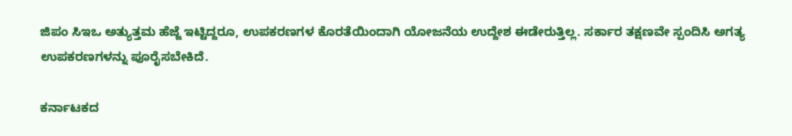ಜಿಪಂ ಸಿಇಒ ಅತ್ಯುತ್ತಮ ಹೆಜ್ಜೆ ಇಟ್ಟಿದ್ದರೂ, ಉಪಕರಣಗಳ ಕೊರತೆಯಿಂದಾಗಿ ಯೋಜನೆಯ ಉದ್ದೇಶ ಈಡೇರುತ್ತಿಲ್ಲ. ಸರ್ಕಾರ ತಕ್ಷಣವೇ ಸ್ಪಂದಿಸಿ ಅಗತ್ಯ ಉಪಕರಣಗಳನ್ನು ಪೂರೈಸಬೇಕಿದೆ.

ಕರ್ನಾಟಕದ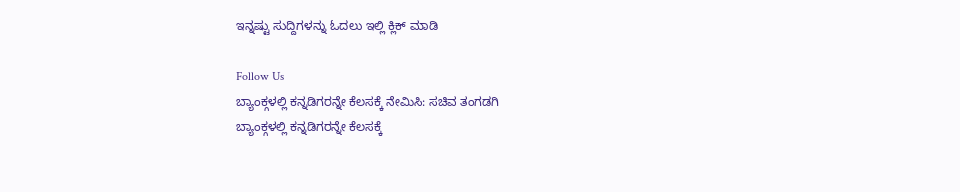ಇನ್ನಷ್ಟು ಸುದ್ದಿಗಳನ್ನು ಓದಲು ಇಲ್ಲಿ ಕ್ಲಿಕ್ ಮಾಡಿ

Follow Us
ಬ್ಯಾಂಕ್ಗಳಲ್ಲಿ ಕನ್ನಡಿಗರನ್ನೇ ಕೆಲಸಕ್ಕೆ ನೇಮಿಸಿ: ಸಚಿವ ತಂಗಡಗಿ
ಬ್ಯಾಂಕ್ಗಳಲ್ಲಿ ಕನ್ನಡಿಗರನ್ನೇ ಕೆಲಸಕ್ಕೆ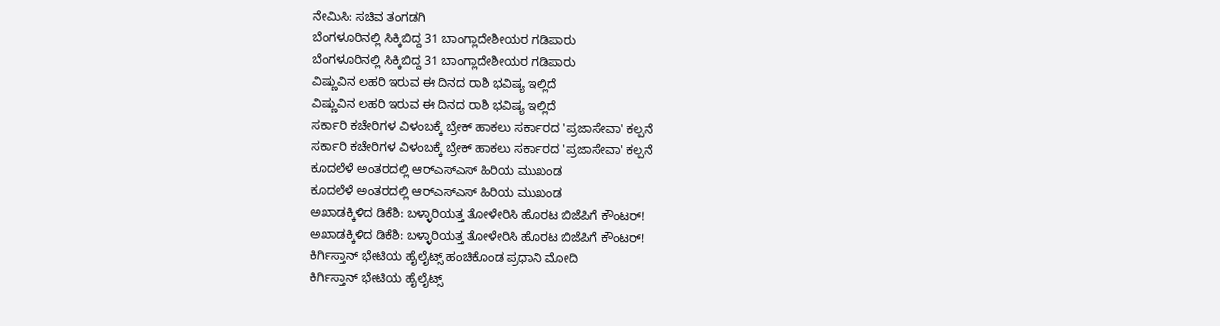ನೇಮಿಸಿ: ಸಚಿವ ತಂಗಡಗಿ
ಬೆಂಗಳೂರಿನಲ್ಲಿ ಸಿಕ್ಕಿಬಿದ್ದ 31 ಬಾಂಗ್ಲಾದೇಶೀಯರ ಗಡಿಪಾರು
ಬೆಂಗಳೂರಿನಲ್ಲಿ ಸಿಕ್ಕಿಬಿದ್ದ 31 ಬಾಂಗ್ಲಾದೇಶೀಯರ ಗಡಿಪಾರು
ವಿಷ್ಣುವಿನ ಲಹರಿ ಇರುವ ಈ ದಿನದ ರಾಶಿ ಭವಿಷ್ಯ ಇಲ್ಲಿದೆ
ವಿಷ್ಣುವಿನ ಲಹರಿ ಇರುವ ಈ ದಿನದ ರಾಶಿ ಭವಿಷ್ಯ ಇಲ್ಲಿದೆ
ಸರ್ಕಾರಿ ಕಚೇರಿಗಳ ವಿಳಂಬಕ್ಕೆ ಬ್ರೇಕ್ ಹಾಕಲು ಸರ್ಕಾರದ 'ಪ್ರಜಾಸೇವಾ' ಕಲ್ಪನೆ
ಸರ್ಕಾರಿ ಕಚೇರಿಗಳ ವಿಳಂಬಕ್ಕೆ ಬ್ರೇಕ್ ಹಾಕಲು ಸರ್ಕಾರದ 'ಪ್ರಜಾಸೇವಾ' ಕಲ್ಪನೆ
ಕೂದಲೆಳೆ ಅಂತರದಲ್ಲಿ ಆರ್‌ಎಸ್‌ಎಸ್ ಹಿರಿಯ ಮುಖಂಡ
ಕೂದಲೆಳೆ ಅಂತರದಲ್ಲಿ ಆರ್‌ಎಸ್‌ಎಸ್ ಹಿರಿಯ ಮುಖಂಡ
ಅಖಾಡಕ್ಕಿಳಿದ ಡಿಕೆಶಿ: ಬಳ್ಳಾರಿಯತ್ತ ತೋಳೇರಿಸಿ ಹೊರಟ ಬಿಜೆಪಿಗೆ ಕೌಂಟರ್!
ಅಖಾಡಕ್ಕಿಳಿದ ಡಿಕೆಶಿ: ಬಳ್ಳಾರಿಯತ್ತ ತೋಳೇರಿಸಿ ಹೊರಟ ಬಿಜೆಪಿಗೆ ಕೌಂಟರ್!
ಕಿರ್ಗಿಸ್ತಾನ್ ಭೇಟಿಯ ಹೈಲೈಟ್ಸ್ ಹಂಚಿಕೊಂಡ ಪ್ರಧಾನಿ ಮೋದಿ
ಕಿರ್ಗಿಸ್ತಾನ್ ಭೇಟಿಯ ಹೈಲೈಟ್ಸ್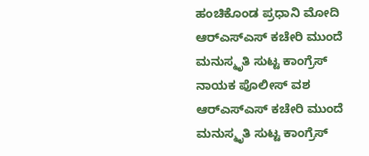ಹಂಚಿಕೊಂಡ ಪ್ರಧಾನಿ ಮೋದಿ
ಆರ್‌ಎಸ್‌ಎಸ್ ಕಚೇರಿ ಮುಂದೆ ಮನುಸ್ಮೃತಿ ಸುಟ್ಟ ಕಾಂಗ್ರೆಸ್‌ ನಾಯಕ ಪೊಲೀಸ್ ವಶ
ಆರ್‌ಎಸ್‌ಎಸ್ ಕಚೇರಿ ಮುಂದೆ ಮನುಸ್ಮೃತಿ ಸುಟ್ಟ ಕಾಂಗ್ರೆಸ್‌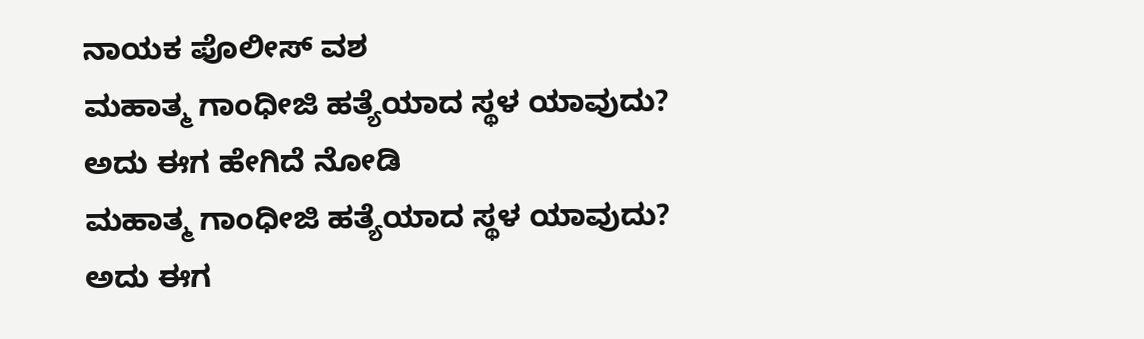ನಾಯಕ ಪೊಲೀಸ್ ವಶ
ಮಹಾತ್ಮ ಗಾಂಧೀಜಿ ಹತ್ಯೆಯಾದ ಸ್ಥಳ ಯಾವುದು? ಅದು ಈಗ ಹೇಗಿದೆ ನೋಡಿ
ಮಹಾತ್ಮ ಗಾಂಧೀಜಿ ಹತ್ಯೆಯಾದ ಸ್ಥಳ ಯಾವುದು? ಅದು ಈಗ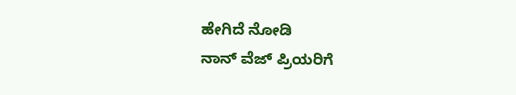ಹೇಗಿದೆ ನೋಡಿ
ನಾನ್ ವೆಜ್ ಪ್ರಿಯರಿಗೆ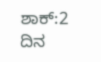ಶಾಕ್:2 ದಿನ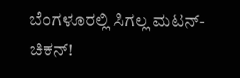ಬೆಂಗಳೂರಲ್ಲಿ ಸಿಗಲ್ಲ ಮಟನ್-ಚಿಕನ್!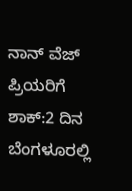ನಾನ್ ವೆಜ್ ಪ್ರಿಯರಿಗೆ ಶಾಕ್:2 ದಿನ ಬೆಂಗಳೂರಲ್ಲಿ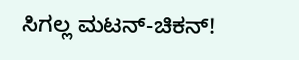ಸಿಗಲ್ಲ ಮಟನ್-ಚಿಕನ್!